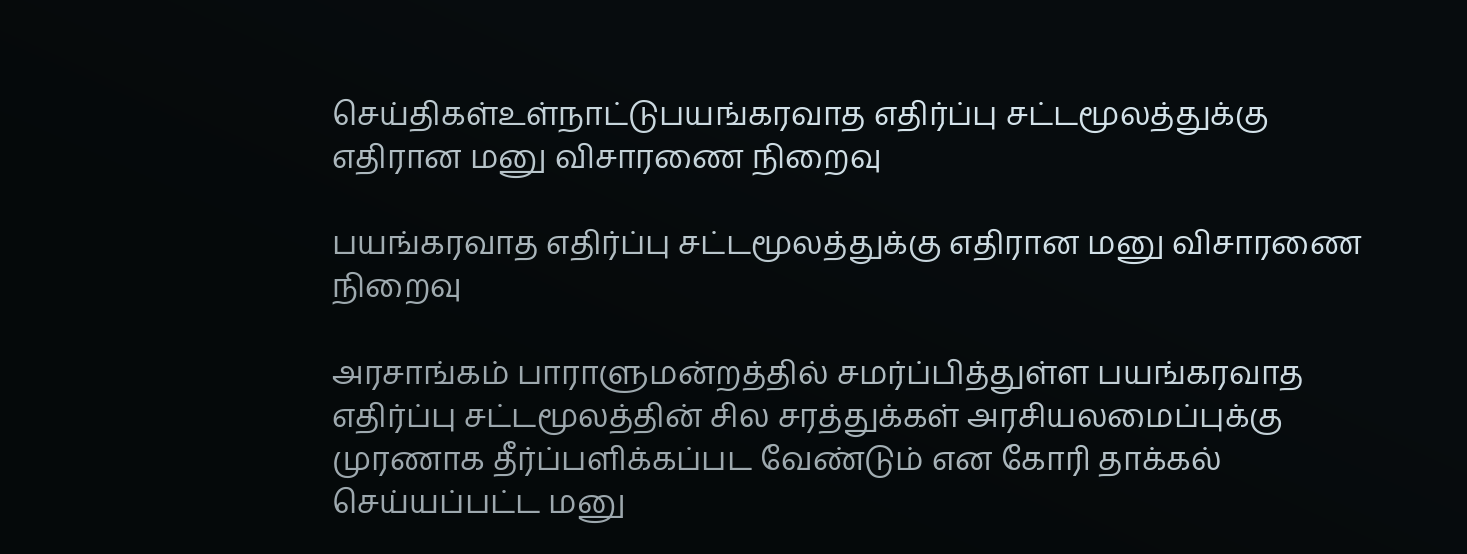செய்திகள்உள்நாட்டுபயங்கரவாத எதிர்ப்பு சட்டமூலத்துக்கு எதிரான மனு விசாரணை நிறைவு

பயங்கரவாத எதிர்ப்பு சட்டமூலத்துக்கு எதிரான மனு விசாரணை நிறைவு

அரசாங்கம் பாராளுமன்றத்தில் சமர்ப்பித்துள்ள பயங்கரவாத எதிர்ப்பு சட்டமூலத்தின் சில சரத்துக்கள் அரசியலமைப்புக்கு முரணாக தீர்ப்பளிக்கப்பட வேண்டும் என கோரி தாக்கல் செய்யப்பட்ட மனு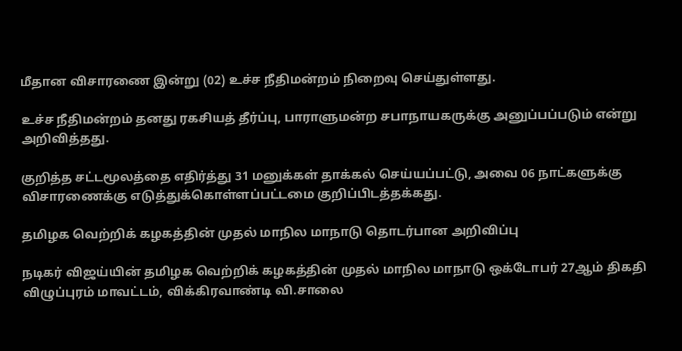மீதான விசாரணை இன்று (02) உச்ச நீதிமன்றம் நிறைவு செய்துள்ளது.

உச்ச நீதிமன்றம் தனது ரகசியத் தீர்ப்பு, பாராளுமன்ற சபாநாயகருக்கு அனுப்பப்படும் என்று அறிவித்தது.

குறித்த சட்டமூலத்தை எதிர்த்து 31 மனுக்கள் தாக்கல் செய்யப்பட்டு, அவை 06 நாட்களுக்கு விசாரணைக்கு எடுத்துக்கொள்ளப்பட்டமை குறிப்பிடத்தக்கது.

தமிழக வெற்றிக் கழகத்தின் முதல் மாநில மாநாடு தொடர்பான அறிவிப்பு

நடிகர் விஜய்யின் தமிழக வெற்றிக் கழகத்தின் முதல் மாநில மாநாடு ஒக்டோபர் 27ஆம் திகதி விழுப்புரம் மாவட்டம், விக்கிரவாண்டி வி.சாலை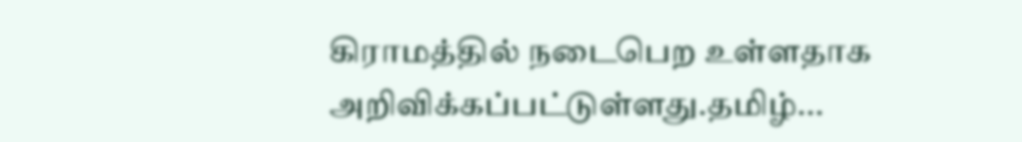கிராமத்தில் நடைபெற உள்ளதாக அறிவிக்கப்பட்டுள்ளது.தமிழ்...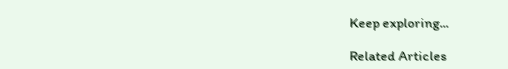Keep exploring...

Related Articles